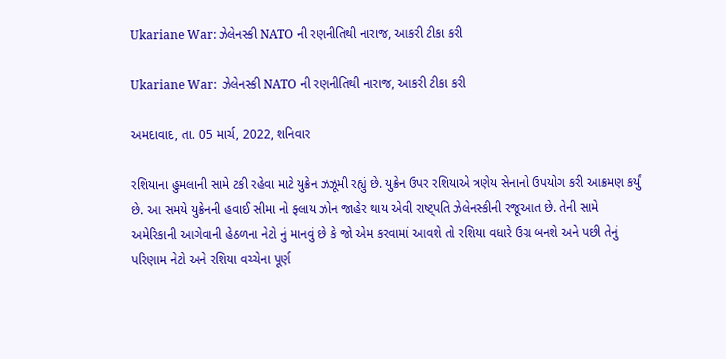Ukariane War: ઝેલેનસ્કી NATO ની રણનીતિથી નારાજ, આકરી ટીકા કરી

Ukariane War:  ઝેલેનસ્કી NATO ની રણનીતિથી નારાજ, આકરી ટીકા કરી

અમદાવાદ, તા. 05 માર્ચ, 2022, શનિવાર

રશિયાના હુમલાની સામે ટકી રહેવા માટે યુક્રેન ઝઝૂમી રહ્યું છે. યુક્રેન ઉપર રશિયાએ ત્રણેય સેનાનો ઉપયોગ કરી આક્રમણ કર્યું છે. આ સમયે યુક્રેનની હવાઈ સીમા નો ફ્લાય ઝોન જાહેર થાય એવી રાષ્ટ્પતિ ઝેલેનસ્કીની રજૂઆત છે. તેની સામે અમેરિકાની આગેવાની હેઠળના નેટો નું માનવું છે કે જો એમ કરવામાં આવશે તો રશિયા વધારે ઉગ્ર બનશે અને પછી તેનું પરિણામ નેટો અને રશિયા વચ્ચેના પૂર્ણ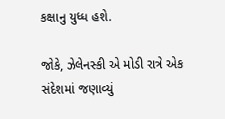કક્ષાનુ યુધ્ધ હશે.

જોકે, ઝેલેનસ્કી એ મોડી રાત્રે એક સંદેશમાં જણાવ્યું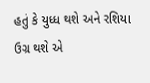હતું કે યુધ્ધ થશે અને રશિયા ઉગ્ર થશે એ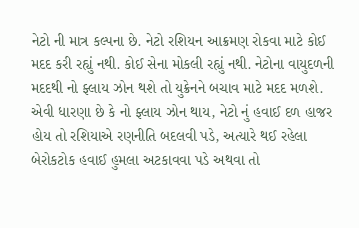નેટો ની માત્ર કલ્પના છે. નેટો રશિયન આક્રમણ રોકવા માટે કોઈ મદદ કરી રહ્યું નથી. કોઈ સેના મોકલી રહ્યું નથી. નેટોના વાયુદળની મદદથી નો ફ્લાય ઝોન થશે તો યુક્રેનને બચાવ માટે મદદ મળશે. એવી ધારણા છે કે નો ફ્લાય ઝોન થાય, નેટો નું હવાઈ દળ હાજર હોય તો રશિયાએ રણનીતિ બદલવી પડે, અત્યારે થઈ રહેલા બેરોકટોક હવાઈ હુમલા અટકાવવા પડે અથવા તો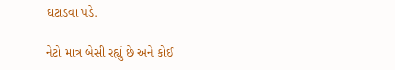ઘટાડવા પડે.

નેટો માત્ર બેસી રહ્યું છે અને કોઈ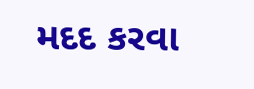મદદ કરવા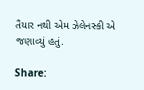તૈયાર નથી એમ ઝેલેનસ્કી એ જણાવ્યું હતું.

Share: